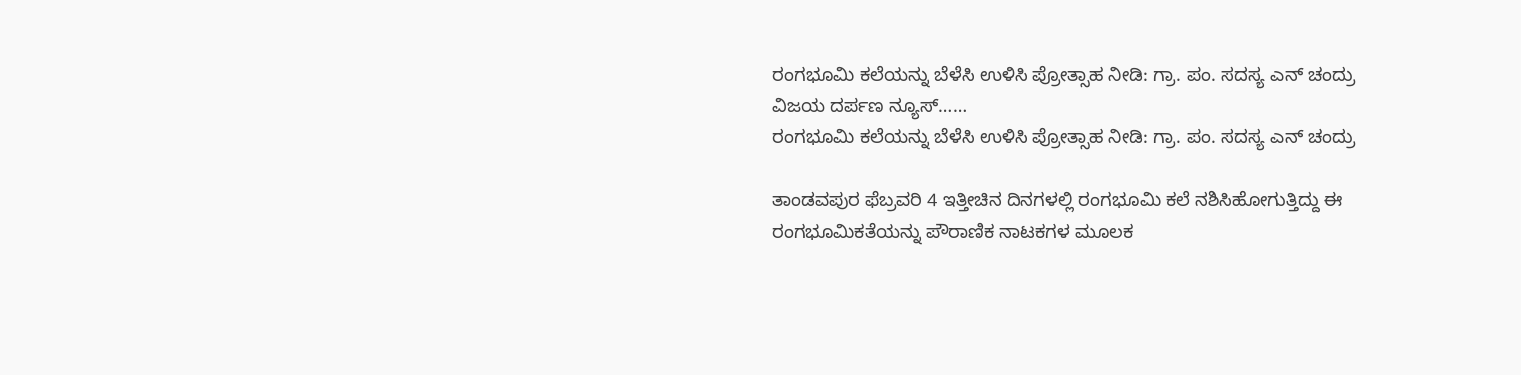ರಂಗಭೂಮಿ ಕಲೆಯನ್ನು ಬೆಳೆಸಿ ಉಳಿಸಿ ಪ್ರೋತ್ಸಾಹ ನೀಡಿ: ಗ್ರಾ. ಪಂ. ಸದಸ್ಯ ಎನ್ ಚಂದ್ರು
ವಿಜಯ ದರ್ಪಣ ನ್ಯೂಸ್……
ರಂಗಭೂಮಿ ಕಲೆಯನ್ನು ಬೆಳೆಸಿ ಉಳಿಸಿ ಪ್ರೋತ್ಸಾಹ ನೀಡಿ: ಗ್ರಾ. ಪಂ. ಸದಸ್ಯ ಎನ್ ಚಂದ್ರು

ತಾಂಡವಪುರ ಫೆಬ್ರವರಿ 4 ಇತ್ತೀಚಿನ ದಿನಗಳಲ್ಲಿ ರಂಗಭೂಮಿ ಕಲೆ ನಶಿಸಿಹೋಗುತ್ತಿದ್ದು ಈ ರಂಗಭೂಮಿಕತೆಯನ್ನು ಪೌರಾಣಿಕ ನಾಟಕಗಳ ಮೂಲಕ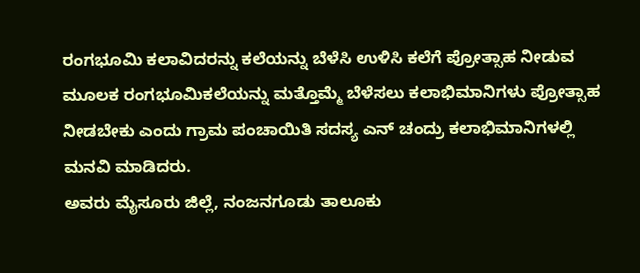ರಂಗಭೂಮಿ ಕಲಾವಿದರನ್ನು ಕಲೆಯನ್ನು ಬೆಳೆಸಿ ಉಳಿಸಿ ಕಲೆಗೆ ಪ್ರೋತ್ಸಾಹ ನೀಡುವ ಮೂಲಕ ರಂಗಭೂಮಿಕಲೆಯನ್ನು ಮತ್ತೊಮ್ಮೆ ಬೆಳೆಸಲು ಕಲಾಭಿಮಾನಿಗಳು ಪ್ರೋತ್ಸಾಹ ನೀಡಬೇಕು ಎಂದು ಗ್ರಾಮ ಪಂಚಾಯಿತಿ ಸದಸ್ಯ ಎನ್ ಚಂದ್ರು ಕಲಾಭಿಮಾನಿಗಳಲ್ಲಿ ಮನವಿ ಮಾಡಿದರು.
ಅವರು ಮೈಸೂರು ಜಿಲ್ಲೆ, ನಂಜನಗೂಡು ತಾಲೂಕು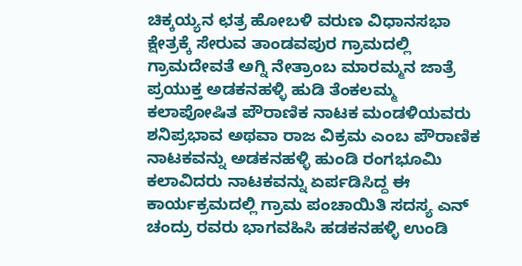ಚಿಕ್ಕಯ್ಯನ ಛತ್ರ ಹೋಬಳಿ ವರುಣ ವಿಧಾನಸಭಾ ಕ್ಷೇತ್ರಕ್ಕೆ ಸೇರುವ ತಾಂಡವಪುರ ಗ್ರಾಮದಲ್ಲಿ ಗ್ರಾಮದೇವತೆ ಅಗ್ನಿ ನೇತ್ರಾಂಬ ಮಾರಮ್ಮನ ಜಾತ್ರೆ ಪ್ರಯುಕ್ತ ಅಡಕನಹಳ್ಳಿ ಹುಡಿ ತೆಂಕಲಮ್ಮ ಕಲಾಪೋಷಿತ ಪೌರಾಣಿಕ ನಾಟಕ ಮಂಡಳಿಯವರು ಶನಿಪ್ರಭಾವ ಅಥವಾ ರಾಜ ವಿಕ್ರಮ ಎಂಬ ಪೌರಾಣಿಕ ನಾಟಕವನ್ನು ಅಡಕನಹಳ್ಳಿ ಹುಂಡಿ ರಂಗಭೂಮಿ ಕಲಾವಿದರು ನಾಟಕವನ್ನು ಏರ್ಪಡಿಸಿದ್ದ ಈ ಕಾರ್ಯಕ್ರಮದಲ್ಲಿ ಗ್ರಾಮ ಪಂಚಾಯಿತಿ ಸದಸ್ಯ ಎನ್ ಚಂದ್ರು ರವರು ಭಾಗವಹಿಸಿ ಹಡಕನಹಳ್ಳಿ ಉಂಡಿ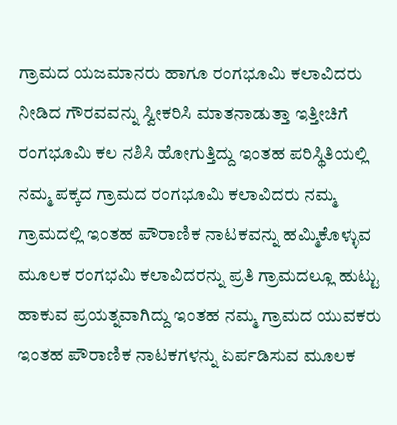ಗ್ರಾಮದ ಯಜಮಾನರು ಹಾಗೂ ರಂಗಭೂಮಿ ಕಲಾವಿದರು ನೀಡಿದ ಗೌರವವನ್ನು ಸ್ವೀಕರಿಸಿ ಮಾತನಾಡುತ್ತಾ ಇತ್ತೀಚಿಗೆ ರಂಗಭೂಮಿ ಕಲ ನಶಿಸಿ ಹೋಗುತ್ತಿದ್ದು ಇಂತಹ ಪರಿಸ್ಥಿತಿಯಲ್ಲಿ ನಮ್ಮ ಪಕ್ಕದ ಗ್ರಾಮದ ರಂಗಭೂಮಿ ಕಲಾವಿದರು ನಮ್ಮ ಗ್ರಾಮದಲ್ಲಿ ಇಂತಹ ಪೌರಾಣಿಕ ನಾಟಕವನ್ನು ಹಮ್ಮಿಕೊಳ್ಳುವ ಮೂಲಕ ರಂಗಭಮಿ ಕಲಾವಿದರನ್ನು ಪ್ರತಿ ಗ್ರಾಮದಲ್ಲೂ ಹುಟ್ಟು ಹಾಕುವ ಪ್ರಯತ್ನವಾಗಿದ್ದು ಇಂತಹ ನಮ್ಮ ಗ್ರಾಮದ ಯುವಕರು ಇಂತಹ ಪೌರಾಣಿಕ ನಾಟಕಗಳನ್ನು ಏರ್ಪಡಿಸುವ ಮೂಲಕ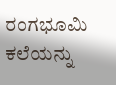ರಂಗಭೂಮಿ ಕಲೆಯನ್ನು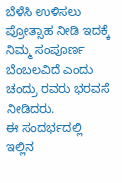ಬೆಳೆಸಿ ಉಳಿಸಲು ಪ್ರೋತ್ಸಾಹ ನೀಡಿ ಇದಕ್ಕೆ ನಿಮ್ಮ ಸಂಪೂರ್ಣ ಬೆಂಬಲವಿದೆ ಎಂದು ಚಂದ್ರು ರವರು ಭರವಸೆ ನೀಡಿದರು.
ಈ ಸಂದರ್ಭದಲ್ಲಿ ಇಲ್ಲಿನ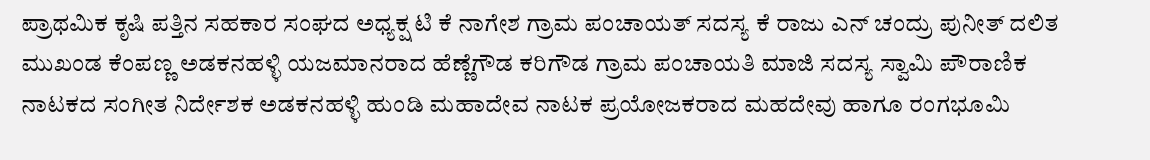ಪ್ರಾಥಮಿಕ ಕೃಷಿ ಪತ್ತಿನ ಸಹಕಾರ ಸಂಘದ ಅಧ್ಯಕ್ಷ ಟಿ ಕೆ ನಾಗೇಶ ಗ್ರಾಮ ಪಂಚಾಯತ್ ಸದಸ್ಯ ಕೆ ರಾಜು ಎನ್ ಚಂದ್ರು ಪುನೀತ್ ದಲಿತ ಮುಖಂಡ ಕೆಂಪಣ್ಣ ಅಡಕನಹಳ್ಳಿ ಯಜಮಾನರಾದ ಹೆಣ್ಣೆಗೌಡ ಕರಿಗೌಡ ಗ್ರಾಮ ಪಂಚಾಯತಿ ಮಾಜಿ ಸದಸ್ಯ ಸ್ವಾಮಿ ಪೌರಾಣಿಕ ನಾಟಕದ ಸಂಗೀತ ನಿರ್ದೇಶಕ ಅಡಕನಹಳ್ಳಿ ಹುಂಡಿ ಮಹಾದೇವ ನಾಟಕ ಪ್ರಯೋಜಕರಾದ ಮಹದೇವು ಹಾಗೂ ರಂಗಭೂಮಿ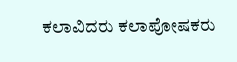ಕಲಾವಿದರು ಕಲಾಪೋಷಕರು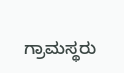ಗ್ರಾಮಸ್ಥರು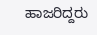ಹಾಜರಿದ್ದರು